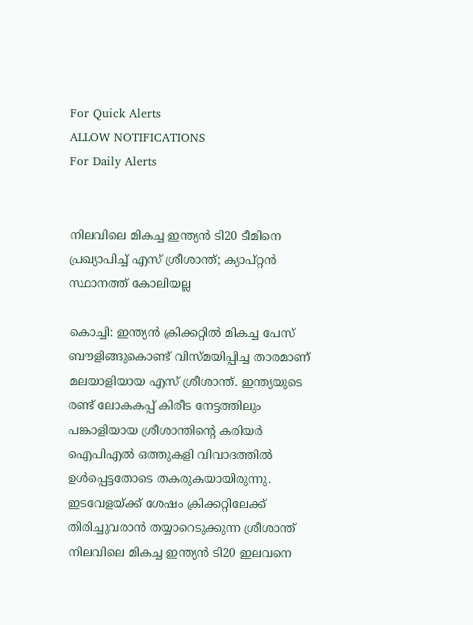For Quick Alerts
ALLOW NOTIFICATIONS
For Daily Alerts


നിലവിലെ മികച്ച ഇന്ത്യന്‍ ടി20 ടീമിനെ പ്രഖ്യാപിച്ച് എസ് ശ്രീശാന്ത്; ക്യാപ്റ്റന്‍ സ്ഥാനത്ത് കോലിയല്ല

കൊച്ചി: ഇന്ത്യന്‍ ക്രിക്കറ്റില്‍ മികച്ച പേസ് ബൗളിങ്ങുകൊണ്ട് വിസ്മയിപ്പിച്ച താരമാണ് മലയാളിയായ എസ് ശ്രീശാന്ത്. ഇന്ത്യയുടെ രണ്ട് ലോകകപ്പ് കിരീട നേട്ടത്തിലും പങ്കാളിയായ ശ്രീശാന്തിന്റെ കരിയര്‍ ഐപിഎല്‍ ഒത്തുകളി വിവാദത്തില്‍ ഉള്‍പ്പെട്ടതോടെ തകരുകയായിരുന്നു. ഇടവേളയ്ക്ക് ശേഷം ക്രിക്കറ്റിലേക്ക് തിരിച്ചുവരാന്‍ തയ്യാറെടുക്കുന്ന ശ്രീശാന്ത് നിലവിലെ മികച്ച ഇന്ത്യന്‍ ടി20 ഇലവനെ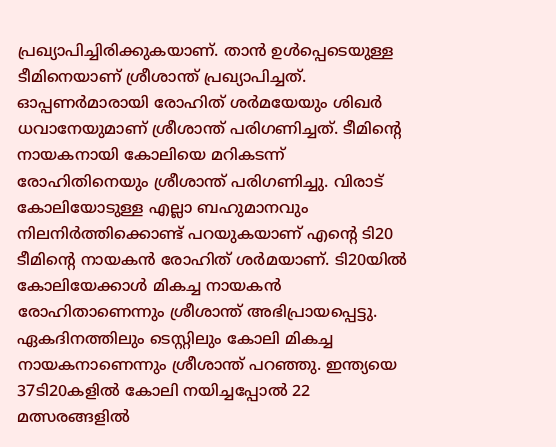പ്രഖ്യാപിച്ചിരിക്കുകയാണ്. താന്‍ ഉള്‍പ്പെടെയുള്ള ടീമിനെയാണ് ശ്രീശാന്ത് പ്രഖ്യാപിച്ചത്. ഓപ്പണര്‍മാരായി രോഹിത് ശര്‍മയേയും ശിഖര്‍ ധവാനേയുമാണ് ശ്രീശാന്ത് പരിഗണിച്ചത്. ടീമിന്റെ നായകനായി കോലിയെ മറികടന്ന് രോഹിതിനെയും ശ്രീശാന്ത് പരിഗണിച്ചു. വിരാട് കോലിയോടുള്ള എല്ലാ ബഹുമാനവും നിലനിര്‍ത്തിക്കൊണ്ട് പറയുകയാണ് എന്റെ ടി20 ടീമിന്റെ നായകന്‍ രോഹിത് ശര്‍മയാണ്. ടി20യില്‍ കോലിയേക്കാള്‍ മികച്ച നായകന്‍ രോഹിതാണെന്നും ശ്രീശാന്ത് അഭിപ്രായപ്പെട്ടു. ഏകദിനത്തിലും ടെസ്റ്റിലും കോലി മികച്ച നായകനാണെന്നും ശ്രീശാന്ത് പറഞ്ഞു. ഇന്ത്യയെ 37ടി20കളില്‍ കോലി നയിച്ചപ്പോല്‍ 22 മത്സരങ്ങളില്‍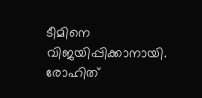ടീമിനെ വിജയിപ്പിക്കാനായി. രോഹിത്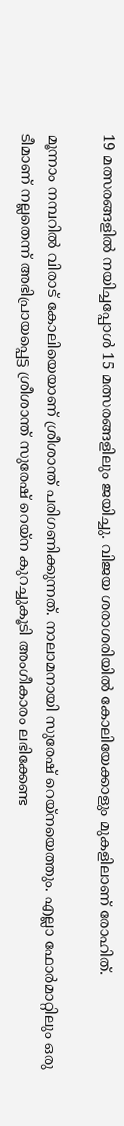19 മത്സരങ്ങളില്‍ നയിച്ചപ്പോള്‍ 15 മത്സരങ്ങളിലും ജയിച്ചു. വിജയ ശരാശരിയില്‍ കോലിയേക്കാളും മുകളിലാണ് രോഹിത്.

മൂന്നാം നമ്പറില്‍ വിരാട് കോലിയെയാണ് ശ്രീശാന്ത് പരിഗണിക്കുന്നത്. നാലാമനായി സുരേഷ് റെയ്‌നയെത്തും. എല്ലാ ഫോര്‍മാറ്റിലും ഒരു ടീമാണ് നല്ലതെന്ന് അഭിപ്രായപ്പെട്ട ശ്രീശാന്ത് സുരേഷ് റെയ്‌ന കുറച്ചുകൂടി അംഗീകാരം ലഭിക്കേണ്ട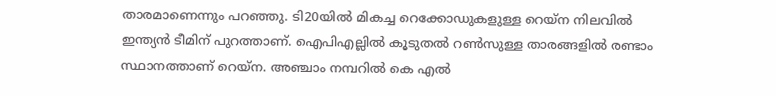താരമാണെന്നും പറഞ്ഞു. ടി20യില്‍ മികച്ച റെക്കോഡുകളുള്ള റെയ്‌ന നിലവില്‍ ഇന്ത്യന്‍ ടീമിന് പുറത്താണ്. ഐപിഎല്ലില്‍ കൂടുതല്‍ റണ്‍സുള്ള താരങ്ങളില്‍ രണ്ടാം സ്ഥാനത്താണ് റെയ്‌ന. അഞ്ചാം നമ്പറില്‍ കെ എല്‍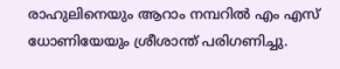രാഹുലിനെയും ആറാം നമ്പറില്‍ എം എസ് ധോണിയേയും ശ്രീശാന്ത് പരിഗണിച്ചു.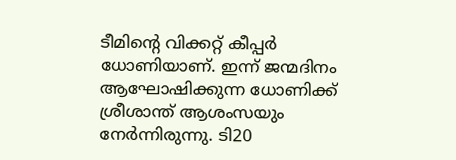ടീമിന്റെ വിക്കറ്റ് കീപ്പര്‍ ധോണിയാണ്. ഇന്ന് ജന്മദിനം ആഘോഷിക്കുന്ന ധോണിക്ക് ശ്രീശാന്ത് ആശംസയും നേര്‍ന്നിരുന്നു. ടി20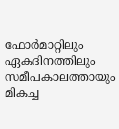ഫോര്‍മാറ്റിലും ഏകദിനത്തിലും സമീപകാലത്തായും മികച്ച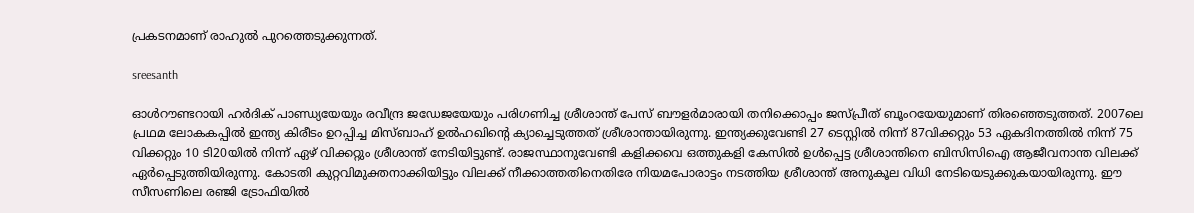പ്രകടനമാണ് രാഹുല്‍ പുറത്തെടുക്കുന്നത്.

sreesanth

ഓള്‍റൗണ്ടറായി ഹര്‍ദിക് പാണ്ഡ്യയേയും രവീന്ദ്ര ജഡേജയേയും പരിഗണിച്ച ശ്രീശാന്ത് പേസ് ബൗളര്‍മാരായി തനിക്കൊപ്പം ജസ്പ്രീത് ബൂംറയേയുമാണ് തിരഞ്ഞെടുത്തത്. 2007ലെ പ്രഥമ ലോകകപ്പില്‍ ഇന്ത്യ കിരീടം ഉറപ്പിച്ച മിസ്ബാഹ് ഉല്‍ഹഖിന്റെ ക്യാച്ചെടുത്തത് ശ്രീശാന്തായിരുന്നു. ഇന്ത്യക്കുവേണ്ടി 27 ടെസ്റ്റില്‍ നിന്ന് 87വിക്കറ്റും 53 ഏകദിനത്തില്‍ നിന്ന് 75 വിക്കറ്റും 10 ടി20യില്‍ നിന്ന് ഏഴ് വിക്കറ്റും ശ്രീശാന്ത് നേടിയിട്ടുണ്ട്. രാജസ്ഥാനുവേണ്ടി കളിക്കവെ ഒത്തുകളി കേസില്‍ ഉള്‍പ്പെട്ട ശ്രീശാന്തിനെ ബിസിസിഐ ആജീവനാന്ത വിലക്ക് ഏര്‍പ്പെടുത്തിയിരുന്നു. കോടതി കുറ്റവിമുക്തനാക്കിയിട്ടും വിലക്ക് നീക്കാത്തതിനെതിരേ നിയമപോരാട്ടം നടത്തിയ ശ്രീശാന്ത് അനുകൂല വിധി നേടിയെടുക്കുകയായിരുന്നു. ഈ സീസണിലെ രഞ്ജി ട്രോഫിയില്‍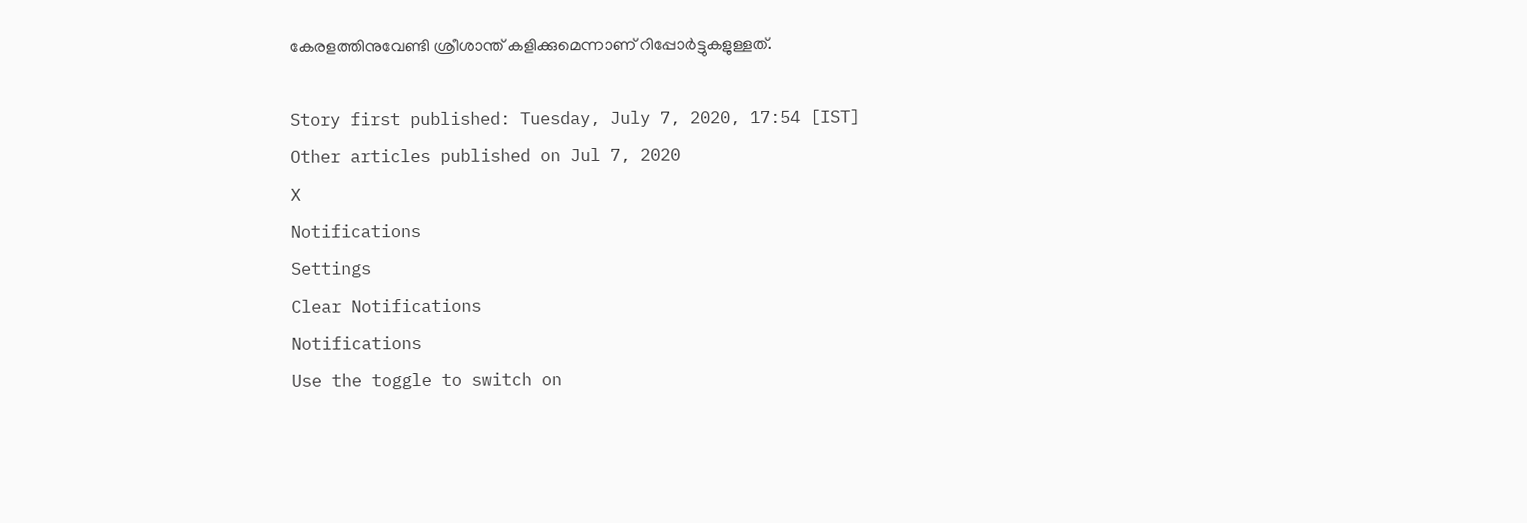കേരളത്തിനുവേണ്ടി ശ്രീശാന്ത് കളിക്കുമെന്നാണ് റിപ്പോര്‍ട്ടുകളുള്ളത്.

Story first published: Tuesday, July 7, 2020, 17:54 [IST]
Other articles published on Jul 7, 2020
X
Notifications
Settings
Clear Notifications
Notifications
Use the toggle to switch on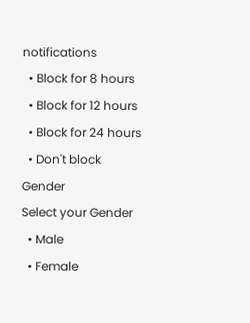notifications
  • Block for 8 hours
  • Block for 12 hours
  • Block for 24 hours
  • Don't block
Gender
Select your Gender
  • Male
  • Female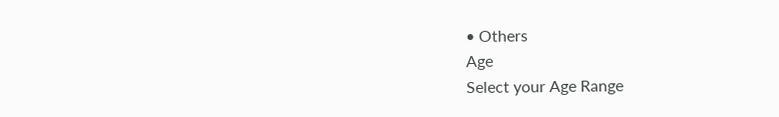• Others
Age
Select your Age Range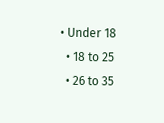• Under 18
  • 18 to 25
  • 26 to 35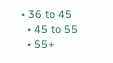• 36 to 45
  • 45 to 55
  • 55+